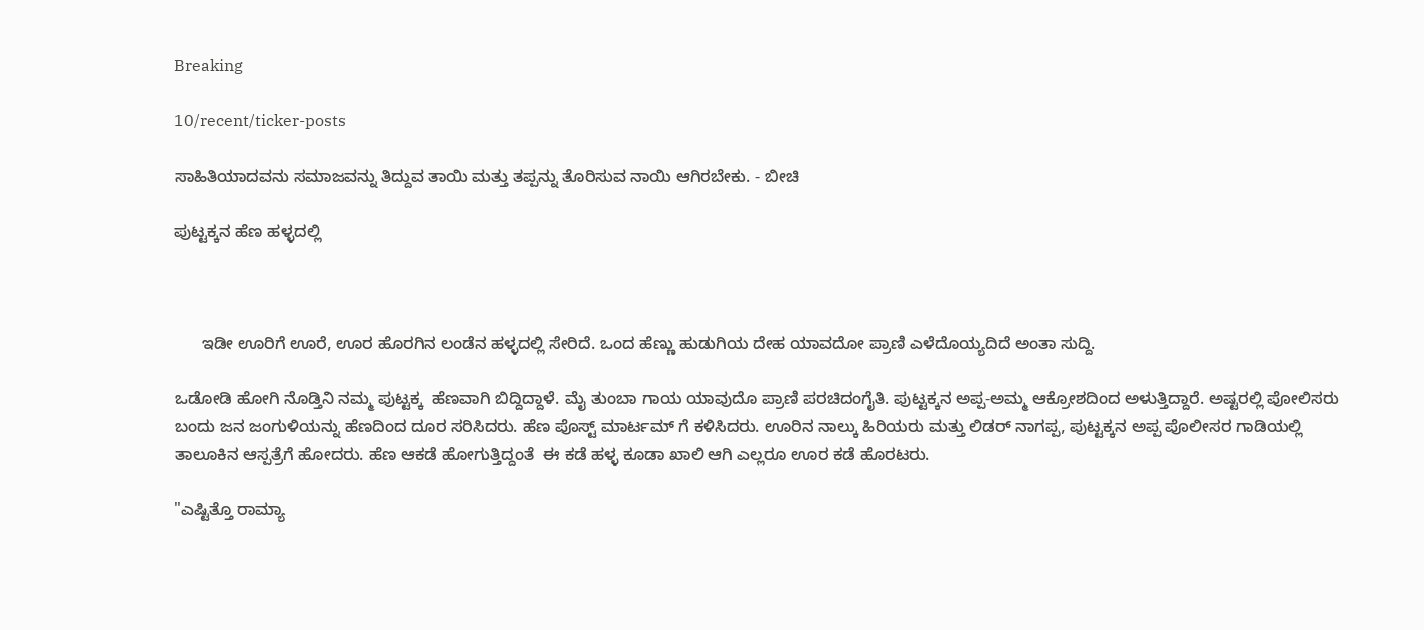Breaking

10/recent/ticker-posts

ಸಾಹಿತಿಯಾದವನು ಸಮಾಜವನ್ನು ತಿದ್ದುವ ತಾಯಿ ಮತ್ತು ತಪ್ಪನ್ನು ತೊರಿಸುವ ನಾಯಿ ಆಗಿರಬೇಕು. - ಬೀಚಿ

ಪುಟ್ಟಕ್ಕನ ಹೆಣ ಹಳ್ಳದಲ್ಲಿ



      ಇಡೀ ಊರಿಗೆ ಊರೆ, ಊರ ಹೊರಗಿನ ಲಂಡೆನ ಹಳ್ಳದಲ್ಲಿ ಸೇರಿದೆ. ಒಂದ ಹೆಣ್ಣು ಹುಡುಗಿಯ ದೇಹ ಯಾವದೋ ಪ್ರಾಣಿ ಎಳೆದೊಯ್ಯದಿದೆ ಅಂತಾ ಸುದ್ದಿ.

ಒಡೋಡಿ ಹೋಗಿ ನೊಡ್ತಿನಿ ನಮ್ಮ ಪುಟ್ಟಕ್ಕ  ಹೆಣವಾಗಿ ಬಿದ್ದಿದ್ದಾಳೆ. ಮೈ ತುಂಬಾ ಗಾಯ ಯಾವುದೊ ಪ್ರಾಣಿ ಪರಚಿದಂಗೈತಿ. ಪುಟ್ಟಕ್ಕನ ಅಪ್ಪ-ಅಮ್ಮ ಆಕ್ರೋಶದಿಂದ ಅಳುತ್ತಿದ್ದಾರೆ. ಅಷ್ಟರಲ್ಲಿ ಪೋಲಿಸರು ಬಂದು ಜನ ಜಂಗುಳಿಯನ್ನು ಹೆಣದಿಂದ ದೂರ ಸರಿಸಿದರು. ಹೆಣ ಪೊಸ್ಟ್ ಮಾರ್ಟಮ್ ಗೆ ಕಳಿಸಿದರು. ಊರಿನ ನಾಲ್ಕು ಹಿರಿಯರು ಮತ್ತು ಲಿಡರ್ ನಾಗಪ್ಪ, ಪುಟ್ಟಕ್ಕನ ಅಪ್ಪ ಪೊಲೀಸರ ಗಾಡಿಯಲ್ಲಿ ತಾಲೂಕಿನ ಆಸ್ಪತ್ರೆಗೆ ಹೋದರು. ಹೆಣ ಆಕಡೆ ಹೋಗುತ್ತಿದ್ದಂತೆ  ಈ ಕಡೆ ಹಳ್ಳ ಕೂಡಾ ಖಾಲಿ ಆಗಿ ಎಲ್ಲರೂ ಊರ ಕಡೆ ಹೊರಟರು.

"ಎಷ್ಟಿತ್ತೊ ರಾಮ್ಯಾ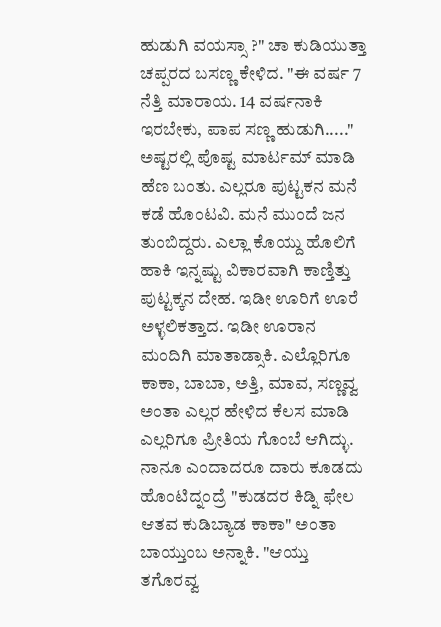ಹುಡುಗಿ ವಯಸ್ಸಾ ?" ಚಾ ಕುಡಿಯುತ್ತಾ ಚಪ್ಪರದ ಬಸಣ್ಣ ಕೇಳಿದ. "ಈ ವರ್ಷ 7 ನೆತ್ತಿ ಮಾರಾಯ. 14 ವರ್ಷನಾಕಿ ಇರಬೇಕು, ಪಾಪ ಸಣ್ಣ ಹುಡುಗಿ....." ಅಷ್ಟರಲ್ಲಿ ಪೊಷ್ಟ ಮಾರ್ಟಮ್ ಮಾಡಿ ಹೆಣ ಬಂತು. ಎಲ್ಲರೂ ಪುಟ್ಟಕನ ಮನೆ ಕಡೆ ಹೊಂಟವಿ. ಮನೆ ಮುಂದೆ ಜನ ತುಂಬಿದ್ದರು. ಎಲ್ಲಾ ಕೊಯ್ದು ಹೊಲಿಗೆ ಹಾಕಿ ಇನ್ನಷ್ಟು ವಿಕಾರವಾಗಿ ಕಾಣ್ತಿತ್ತು ಪುಟ್ಟಕ್ಕನ ದೇಹ. ಇಡೀ ಊರಿಗೆ ಊರೆ  ಅಳ್ಳಲಿಕತ್ತಾದ. ಇಡೀ ಊರಾನ ಮಂದಿಗಿ ಮಾತಾಡ್ಸಾಕಿ. ಎಲ್ಲೊರಿಗೂ ಕಾಕಾ, ಬಾಬಾ, ಅತ್ತಿ, ಮಾವ, ಸಣ್ಣವ್ವ ಅಂತಾ ಎಲ್ಲರ ಹೇಳಿದ ಕೆಲಸ ಮಾಡಿ ಎಲ್ಲರಿಗೂ ಪ್ರೀತಿಯ ಗೊಂಬೆ ಆಗಿದ್ಳು. ನಾನೂ ಎಂದಾದರೂ ದಾರು ಕೂಡದು ಹೊಂಟಿದ್ನಂದ್ರೆ "ಕುಡದರ ಕಿಡ್ನಿ ಫೇಲ ಆತವ ಕುಡಿಬ್ಯಾಡ ಕಾಕಾ" ಅಂತಾ ಬಾಯ್ತುಂಬ ಅನ್ನಾಕಿ. "ಆಯ್ತು ತಗೊರವ್ವ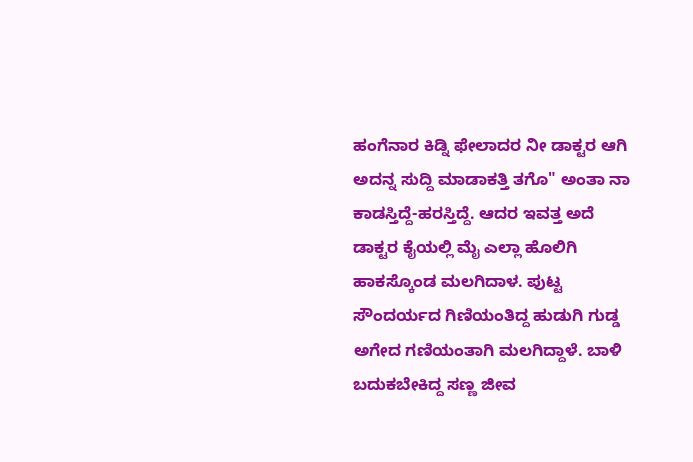ಹಂಗೆನಾರ ಕಿಡ್ನಿ ಫೇಲಾದರ ನೀ ಡಾಕ್ಟರ ಆಗಿ ಅದನ್ನ ಸುದ್ದಿ ಮಾಡಾಕತ್ತಿ ತಗೊ" ಅಂತಾ ನಾ ಕಾಡಸ್ತಿದ್ದೆ-ಹರಸ್ತಿದ್ದೆ. ಆದರ ಇವತ್ತ ಅದೆ ಡಾಕ್ಟರ ಕೈಯಲ್ಲಿ ಮೈ ಎಲ್ಲಾ ಹೊಲಿಗಿ ಹಾಕಸ್ಕೊಂಡ ಮಲಗಿದಾಳ. ಪುಟ್ಟ ಸೌಂದರ್ಯದ ಗಿಣಿಯಂತಿದ್ದ ಹುಡುಗಿ ಗುಡ್ಡ ಅಗೇದ ಗಣಿಯಂತಾಗಿ ಮಲಗಿದ್ದಾಳೆ. ಬಾಳಿ ಬದುಕಬೇಕಿದ್ದ ಸಣ್ಣ ಜೀವ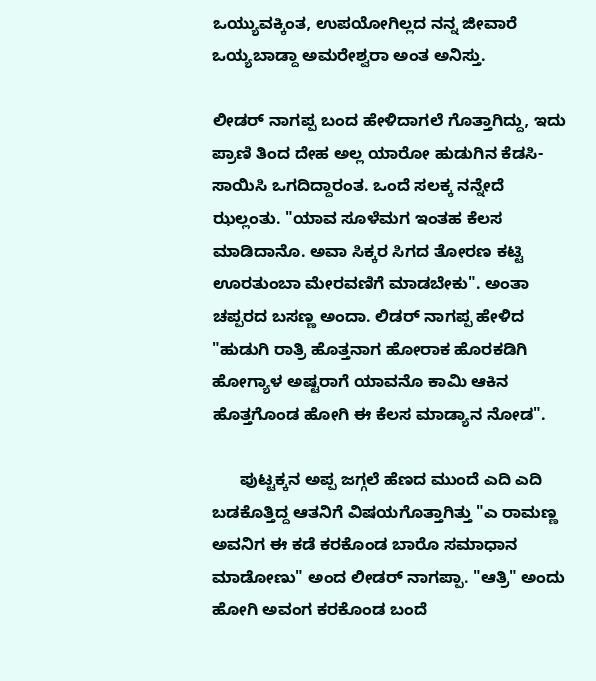ಒಯ್ಯುವಕ್ಕಿಂತ, ಉಪಯೋಗಿಲ್ಲದ ನನ್ನ ಜೀವಾರೆ ಒಯ್ಯಬಾಡ್ದಾ ಅಮರೇಶ್ವರಾ ಅಂತ ಅನಿಸ್ತು.

ಲೀಡರ್ ನಾಗಪ್ಪ ಬಂದ ಹೇಳಿದಾಗಲೆ ಗೊತ್ತಾಗಿದ್ದು, ಇದು ಪ್ರಾಣಿ ತಿಂದ ದೇಹ ಅಲ್ಲ ಯಾರೋ ಹುಡುಗಿನ ಕೆಡಸಿ-ಸಾಯಿಸಿ ಒಗದಿದ್ದಾರಂತ. ಒಂದೆ‌ ಸಲಕ್ಕ ನನ್ನೇದೆ ಝಲ್ಲಂತು. "ಯಾವ ಸೂಳೆಮಗ ಇಂತಹ ಕೆಲಸ ಮಾಡಿದಾನೊ. ಅವಾ ಸಿಕ್ಕರ ಸಿಗದ ತೋರಣ ಕಟ್ಟಿ ಊರತುಂಬಾ ಮೇರವಣಿಗೆ ಮಾಡಬೇಕು". ಅಂತಾ ಚಪ್ಪರದ ಬಸಣ್ಣ ಅಂದಾ. ಲಿಡರ್ ನಾಗಪ್ಪ ಹೇಳಿದ "ಹುಡುಗಿ ರಾತ್ರಿ ಹೊತ್ತನಾಗ ಹೋರಾಕ ಹೊರಕಡಿಗಿ ಹೋಗ್ಯಾಳ ಅಷ್ಟರಾಗೆ ಯಾವನೊ ಕಾಮಿ ಆಕಿನ ಹೊತ್ತಗೊಂಡ ಹೋಗಿ ಈ ಕೆಲಸ ಮಾಡ್ಯಾನ ನೋಡ".

      ಪುಟ್ಟಕ್ಕನ ಅಪ್ಪ ಜಗ್ಗಲೆ ಹೆಣದ ಮುಂದೆ ಎದಿ ಎದಿ ಬಡಕೊತ್ತಿದ್ದ ಆತನಿಗೆ ವಿಷಯಗೊತ್ತಾಗಿತ್ತು "ಎ ರಾಮಣ್ಣ ಅವನಿಗ ಈ ಕಡೆ ಕರಕೊಂಡ ಬಾರೊ‌ ಸಮಾಧಾನ ಮಾಡೋಣು" ಅಂದ ಲೀಡರ್ ನಾಗಪ್ಪಾ. "ಆತ್ರಿ" ಅಂದು ಹೋಗಿ ಅವಂಗ ಕರಕೊಂಡ ಬಂದೆ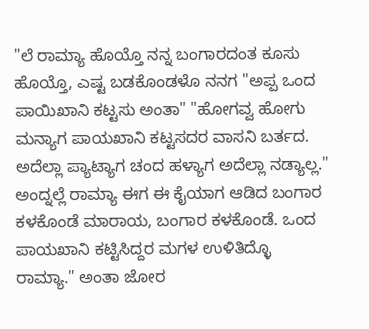"ಲೆ ರಾಮ್ಯಾ ಹೊಯ್ತೊ ನನ್ನ ಬಂಗಾರದಂತ ಕೂಸು ಹೊಯ್ತೊ, ಎಷ್ಟ ಬಡಕೊಂಡಳೊ ನನಗ "ಅಪ್ಪ ಒಂದ ಪಾಯಿಖಾನಿ ಕಟ್ಟಸು ಅಂತಾ" "ಹೋಗವ್ವ ಹೋಗು ಮನ್ಯಾಗ ಪಾಯಖಾನಿ ಕಟ್ಟಸದರ ವಾಸನಿ ಬರ್ತದ. ಅದೆಲ್ಲಾ ಪ್ಯಾಟ್ಯಾಗ ಚಂದ ಹಳ್ಯಾಗ ಅದೆಲ್ಲಾ ನಡ್ಯಾಲ್ಲ." ಅಂದ್ನಲ್ಲೆ ರಾಮ್ಯಾ ಈಗ ಈ ಕೈಯಾಗ ಆಡಿದ ಬಂಗಾರ ಕಳಕೊಂಡೆ ಮಾರಾಯ, ಬಂಗಾರ ಕಳಕೊಂಡೆ. ಒಂದ ಪಾಯಖಾನಿ‌ ಕಟ್ಟಿಸಿದ್ದರ ಮಗಳ ಉಳಿತಿದ್ಳೊ ರಾಮ್ಯಾ." ಅಂತಾ ಜೋರ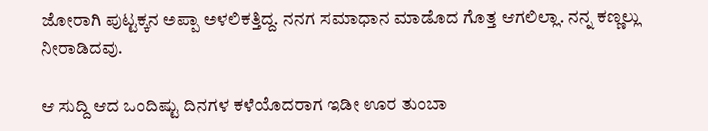ಜೋರಾಗಿ ಪುಟ್ಟಕ್ಕನ ಅಪ್ಪಾ ಅಳಲಿಕತ್ತಿದ್ದ. ನನಗ ಸಮಾಧಾನ ಮಾಡೊದ ಗೊತ್ತ ಆಗಲಿಲ್ಲಾ. ನನ್ನ ಕಣ್ಣಲ್ಲು ನೀರಾಡಿದವು.

ಆ ಸುದ್ದಿ ಆದ ಒಂದಿಷ್ಟು ದಿನಗಳ ಕಳೆಯೊದರಾಗ ಇಡೀ ಊರ ತುಂಬಾ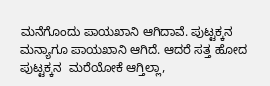ಮನೆಗೊಂದು ಪಾಯಖಾನಿ ಆಗಿದಾವೆ. ಪುಟ್ಟಕ್ಕನ ಮನ್ಯಾಗೂ ಪಾಯಖಾನಿ ಆಗಿದೆ. ಆದರೆ ಸತ್ತ ಹೋದ ಪುಟ್ಟಕ್ಕನ  ಮರೆಯೋಕೆ ಆಗ್ತಿಲ್ಲಾ,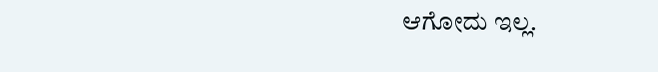ಆಗೋದು ಇಲ್ಲ.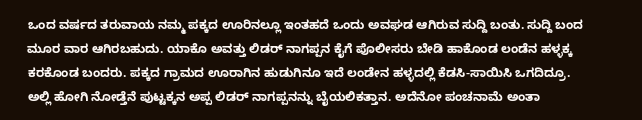ಒಂದ ವರ್ಷದ ತರುವಾಯ ನಮ್ಮ ಪಕ್ಕದ ಊರಿನಲ್ಲೂ ಇಂತಹದೆ ಒಂದು ಅವಘಡ ಆಗಿರುವ ಸುದ್ದಿ ಬಂತು. ಸುದ್ದಿ ಬಂದ ಮೂರ ವಾರ ಆಗಿರಬಹುದು. ಯಾಕೊ ಅವತ್ತು ಲಿಡರ್ ನಾಗಪ್ಪನ ಕೈಗೆ ಪೊಲೀಸರು ಬೇಡಿ ಹಾಕೊಂಡ ಲಂಡೆನ ಹಳ್ಳಕ್ಕ‌ ಕರಕೊಂಡ ಬಂದರು. ಪಕ್ಕದ ಗ್ರಾಮದ ಊರಾಗಿನ ಹುಡುಗಿನೂ ಇದೆ ಲಂಡೇನ ಹಳ್ಳದಲ್ಲಿ ಕೆಡಸಿ-ಸಾಯಿಸಿ ಒಗದಿದ್ರೂ. ಅಲ್ಲಿ ಹೋಗಿ ನೋಡ್ತೆನೆ ಪುಟ್ಟಕ್ಕನ ಅಪ್ಪ ಲಿಡರ್ ನಾಗಪ್ಪನನ್ನು ಬೈಯಲಿಕತ್ತಾನ. ಅದೆನೋ ಪಂಚನಾಮೆ ಅಂತಾ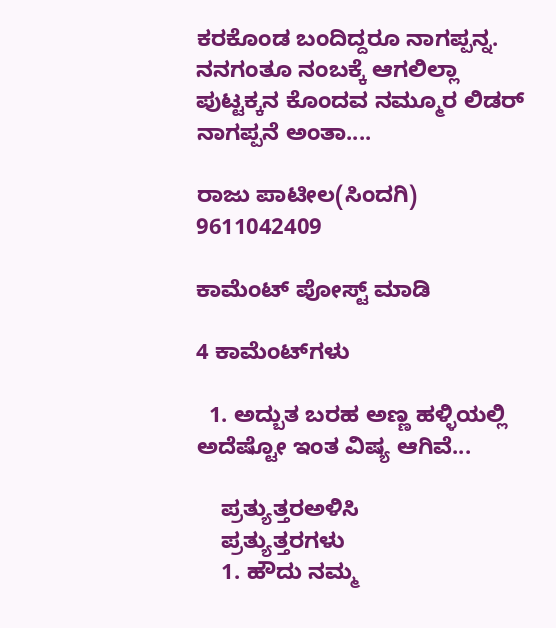ಕರಕೊಂಡ ಬಂದಿದ್ದರೂ ನಾಗಪ್ಪನ್ನ. ನನಗಂತೂ ನಂಬಕ್ಕೆ ಆಗಲಿಲ್ಲಾ ಪುಟ್ಟಕ್ಕನ ಕೊಂದವ ನಮ್ಮೂರ ಲಿಡರ್ ನಾಗಪ್ಪನೆ ಅಂತಾ....

ರಾಜು ಪಾಟೀಲ(ಸಿಂದಗಿ)
9611042409

ಕಾಮೆಂಟ್‌‌ ಪೋಸ್ಟ್‌ ಮಾಡಿ

4 ಕಾಮೆಂಟ್‌ಗಳು

  1. ಅದ್ಬುತ ಬರಹ ಅಣ್ಣ ಹಳ್ಳಿಯಲ್ಲಿ ಅದೆಷ್ಟೋ ಇಂತ ವಿಷ್ಯ ಆಗಿವೆ...

    ಪ್ರತ್ಯುತ್ತರಅಳಿಸಿ
    ಪ್ರತ್ಯುತ್ತರಗಳು
    1. ಹೌದು ನಮ್ಮ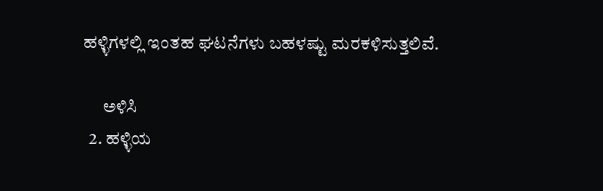ಹಳ್ಳಿಗಳಲ್ಲಿ ಇಂತಹ ಘಟನೆಗಳು ಬಹಳಷ್ಟು ಮರಕಳಿಸುತ್ತಲಿವೆ.

      ಅಳಿಸಿ
  2. ಹಳ್ಳಿಯ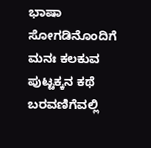ಭಾಷಾ ಸೋಗಡಿನೊಂದಿಗೆ ಮನಃ ಕಲಕುವ ಪುಟ್ಟಕ್ಕನ ಕಥೆ ಬರವಣಿಗೆವಲ್ಲಿ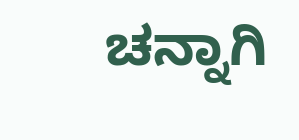ಚನ್ನಾಗಿ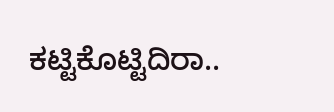ಕಟ್ಟಿಕೊಟ್ಟಿದಿರಾ..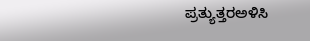ಪ್ರತ್ಯುತ್ತರಅಳಿಸಿ